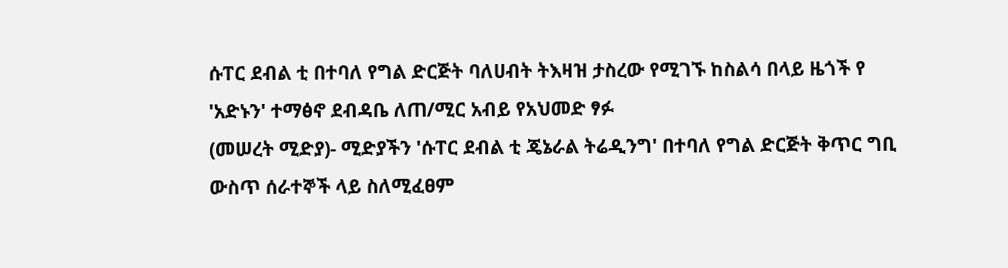ሱፐር ደብል ቲ በተባለ የግል ድርጅት ባለሀብት ትእዛዝ ታስረው የሚገኙ ከስልሳ በላይ ዜጎች የ 'አድኑን' ተማፅኖ ደብዳቤ ለጠ/ሚር አብይ የአህመድ ፃፉ
(መሠረት ሚድያ)- ሚድያችን 'ሱፐር ደብል ቲ ጄኔራል ትሬዲንግ' በተባለ የግል ድርጅት ቅጥር ግቢ ውስጥ ሰራተኞች ላይ ስለሚፈፀም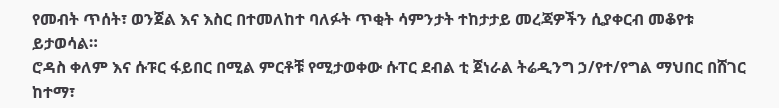የመብት ጥሰት፣ ወንጀል እና እስር በተመለከተ ባለፉት ጥቂት ሳምንታት ተከታታይ መረጃዎችን ሲያቀርብ መቆየቱ ይታወሳል።
ሮዳስ ቀለም እና ሱፑር ፋይበር በሚል ምርቶቹ የሚታወቀው ሱፐር ደብል ቲ ጀነራል ትሬዲንግ ኃ/የተ/የግል ማህበር በሸገር ከተማ፣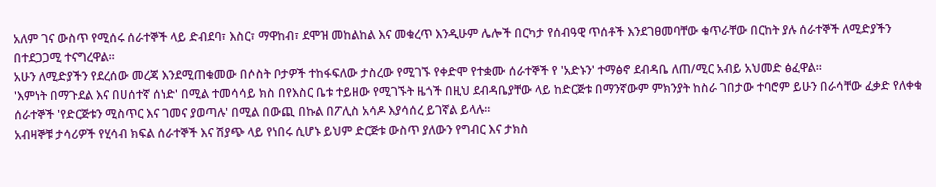አለም ገና ውስጥ የሚሰሩ ሰራተኞች ላይ ድብደባ፣ እስር፣ ማዋከብ፣ ደሞዝ መከልከል እና መቁረጥ እንዲሁም ሌሎች በርካታ የሰብዓዊ ጥሰቶች እንደገፀመባቸው ቁጥራቸው በርከት ያሉ ሰራተኞች ለሚድያችን በተደጋጋሚ ተናግረዋል።
አሁን ለሚድያችን የደረሰው መረጃ እንደሚጠቁመው በሶስት ቦታዎች ተከፋፍለው ታስረው የሚገኙ የቀድሞ የተቋሙ ሰራተኞች የ 'አድኑን' ተማፅኖ ደብዳቤ ለጠ/ሚር አብይ አህመድ ፅፈዋል።
'እምነት በማጉደል እና በሀሰተኛ ሰነድ' በሚል ተመሳሳይ ክስ በየእስር ቤቱ ተይዘው የሚገኙት ዜጎች በዚህ ደብዳቤያቸው ላይ ከድርጅቱ በማንኛውም ምክንያት ከስራ ገበታው ተባሮም ይሁን በራሳቸው ፈቃድ የለቀቁ ሰራተኞች 'የድርጅቱን ሚስጥር እና ገመና ያወጣሉ' በሚል በውጪ በኩል በፖሊስ አሳዶ እያሳሰረ ይገኛል ይላሉ።
አብዛኞቹ ታሳሪዎች የሂሳብ ክፍል ሰራተኞች እና ሽያጭ ላይ የነበሩ ሲሆኑ ይህም ድርጅቱ ውስጥ ያለውን የግብር እና ታክስ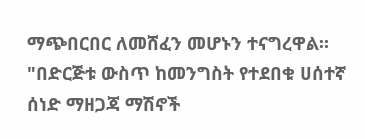ማጭበርበር ለመሸፈን መሆኑን ተናግረዋል።
"በድርጅቱ ውስጥ ከመንግስት የተደበቁ ሀሰተኛ ሰነድ ማዘጋጃ ማሽኖች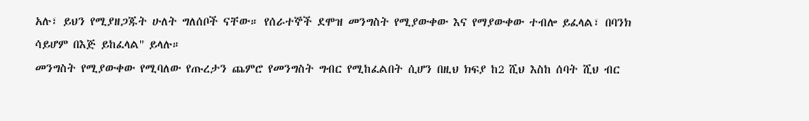አሉ፣ ይህን የሚያዘጋጁት ሁለት ግለሰቦች ናቸው። የሰራተኞች ደሞዝ መንግስት የሚያውቀው እና የማያውቀው ተብሎ ይፈላል፣ በባንክ ሳይሆም በእጅ ይከፈላል" ይላሉ።
መንግስት የሚያውቀው የሚባለው የጡረታን ጨምሮ የመንግስት ግብር የሚከፈልበት ሲሆን በዚህ ክፍያ ከ2 ሺህ እስከ ሰባት ሺህ ብር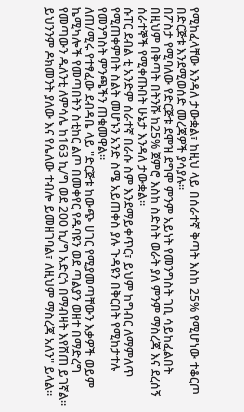የሚከፈላቸው እንዳለ ታውቋል፣ ከዚህ ላይ በሰራተኛ ቅጣት እስከ 25% የሚሆነው ተቆርጦ በድርጅቱ እንደሚወሰድ መረጃዎች ያሳያሉ።
በፖስታ የሚባለው የድርጅቱ ደሞዝ ደግሞ ምንም አይነት የመንግስት ገቢ ሳይከፈልበት በዚህም በቅጣት በትንሹ ከ25% ጀምሮ እስከ ስድስት ወራት ያለ ምንም ማስረጃ እና ደረሰኝ ሰራተኞች የሚቀጡበት ሁኔታ እንዳለ ታውቋል።
ሱፐር ደብል ቲ አንድም ሰራተኛ በራሱ ስም እንደማይቀጥር፣ ይህም ከግብር ለማምለጥ የሚጠቀምበት ስልት መሆኑን አንድ ስሜ አይጠቀስ ያሉ ጉዳዩን በቅርበት የሚከታተሉ የመንግስት ምንጫችን ጠቁመዋል።
ለጠ/ሚሩ የተፃፈው ደብዳቤ ላይ "ድርጅቱ ከውጭ ሀገር የሚያመጣቸውን እቃዎች ወይም ኬሚካሎች የመጣበትን ስቲከር ልጦ በመቀየር የዱባዩን ወደ ጣልያን ወዘተ በማድረግ የመጣውን ዱለንቲ ለምሳሌ ከ163 ኪ/ግ ወደ 200 ኪ/ግ አድርጎ በማብዛት እየሸጠ ይገኛል። ይህንንም ዶክመንት ያለው እና የሌለው ተብሎ ይመዘገባል፣ ለዚህም ማስረጃ አለን" ይላል።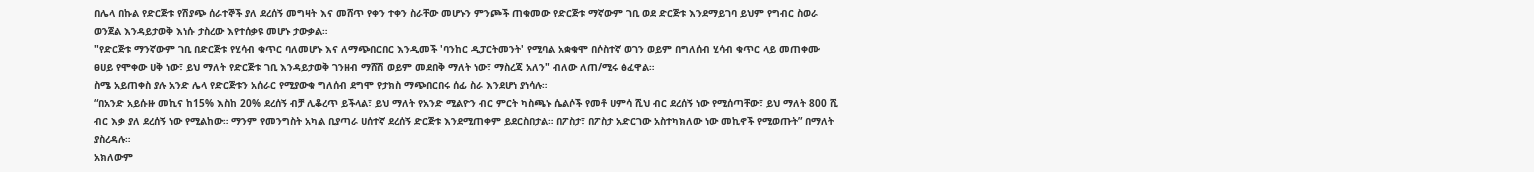በሌላ በኩል የድርጅቱ የሽያጭ ሰራተኞች ያለ ደረሰኝ መግዛት እና መሸጥ የቀን ተቀን ስራቸው መሆኑን ምንጮች ጠቁመው የድርጅቱ ማኛውም ገቢ ወደ ድርጅቱ እንደማይገባ ይህም የግብር ስወራ ወንጀል እንዳይታወቅ እነሱ ታስረው እየተሰቃዩ መሆኑ ታውቃል።
"የድርጅቱ ማንኛውም ገቢ በድርጅቱ የሂሳብ ቁጥር ባለመሆኑ እና ለማጭበርበር እንዲመች 'ባንከር ዲፓርትመንት' የሚባል አቋቁሞ በሶስተኛ ወገን ወይም በግለሰብ ሂሳብ ቁጥር ላይ መጠቀሙ ፀሀይ የሞቀው ሀቅ ነው፣ ይህ ማለት የድርጅቱ ገቢ እንዳይታወቅ ገንዘብ ማሸሽ ወይም መደበቅ ማለት ነው፣ ማስረጃ አለን" ብለው ለጠ/ሚሩ ፅፈዋል።
ስሜ አይጠቀስ ያሉ አንድ ሌላ የድርጅቱን አሰራር የሚያውቁ ግለሰብ ደግሞ የታክስ ማጭበርበሩ ሰፊ ስራ እንደሆነ ያነሳሉ።
“በአንድ አይሱዙ መኪና ከ15% እስከ 20% ደረሰኝ ብቻ ሊቆረጥ ይችላል፣ ይህ ማለት የአንድ ሚልዮን ብር ምርት ካስጫኑ ሴልሶች የመቶ ሀምሳ ሺህ ብር ደረሰኝ ነው የሚሰጣቸው፣ ይህ ማለት 800 ሺ ብር እቃ ያለ ደረሰኝ ነው የሚልከው። ማንም የመንግስት አካል ቢያጣራ ሀሰተኛ ደረሰኝ ድርጅቱ እንደሚጠቀም ይደርስበታል። በፖስታ፣ በፖስታ አድርገው አስተካክለው ነው መኪኖች የሚወጡት” በማለት ያስረዳሉ።
አክለውም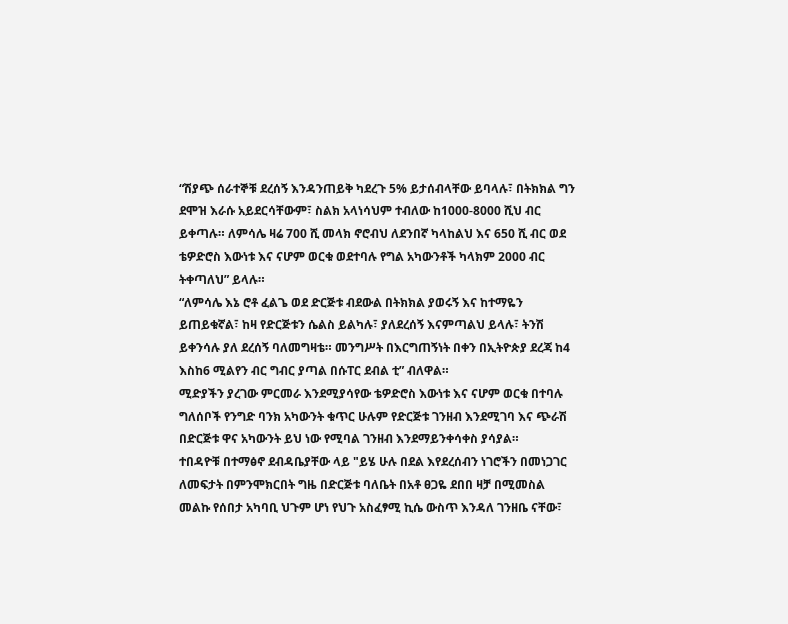“ሽያጭ ሰራተኞቹ ደረሰኝ እንዳንጠይቅ ካደረጉ 5% ይታሰብላቸው ይባላሉ፣ በትክክል ግን ደሞዝ እራሱ አይደርሳቸውም፣ ስልክ አላነሳህም ተብለው ከ1000-8000 ሺህ ብር ይቀጣሉ። ለምሳሌ ዛሬ 700 ሺ መላክ ኖሮብህ ለደንበኛ ካላከልህ እና 650 ሺ ብር ወደ ቴዎድሮስ እውነቱ እና ናሆም ወርቁ ወደተባሉ የግል አካውንቶች ካላክም 2000 ብር ትቀጣለህ” ይላሉ።
“ለምሳሌ እኔ ሮቶ ፈልጌ ወደ ድርጅቱ ብደውል በትክክል ያወሩኝ እና ከተማዬን ይጠይቁኛል፣ ከዛ የድርጅቱን ሴልስ ይልካሉ፣ ያለደረሰኝ እናምጣልህ ይላሉ፣ ትንሽ ይቀንሳሉ ያለ ደረሰኝ ባለመግዛቴ። መንግሥት በእርግጠኝነት በቀን በኢትዮጵያ ደረጃ ከ4 እስከ6 ሚልየን ብር ግብር ያጣል በሱፐር ደብል ቲ” ብለዋል።
ሚድያችን ያረገው ምርመራ እንደሚያሳየው ቴዎድሮስ እውነቱ እና ናሆም ወርቁ በተባሉ ግለሰቦች የንግድ ባንክ አካውንት ቁጥር ሁሉም የድርጅቱ ገንዘብ እንደሚገባ እና ጭራሽ በድርጅቱ ዋና አካውንት ይህ ነው የሚባል ገንዘብ እንደማይንቀሳቀስ ያሳያል።
ተበዳዮቹ በተማፅኖ ደብዳቤያቸው ላይ "ይሄ ሁሉ በደል እየደረሰብን ነገሮችን በመነጋገር ለመፍታት በምንሞክርበት ግዜ በድርጅቱ ባለቤት በአቶ ፀጋዬ ደበበ ዛቻ በሚመስል መልኩ የሰበታ አካባቢ ህጉም ሆነ የህጉ አስፈፃሚ ኪሴ ውስጥ እንዳለ ገንዘቤ ናቸው፣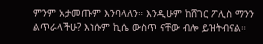ምንም አታመጡም እንባላለን። እንዲሁም ከሸገር ፖሊስ ማንን ልጥራላችሁ? እነሱም ኪሴ ውስጥ ናቸው ብሎ ይዝትብናል።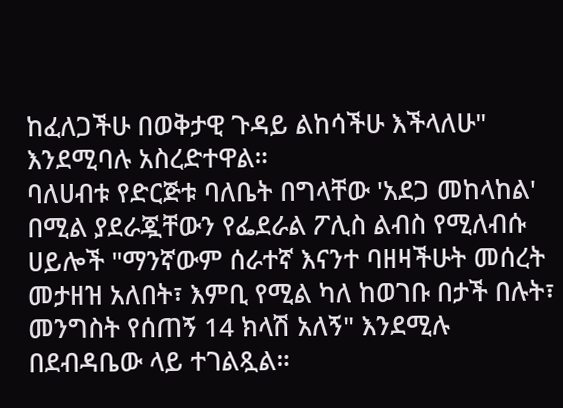ከፈለጋችሁ በወቅታዊ ጉዳይ ልከሳችሁ እችላለሁ" እንደሚባሉ አስረድተዋል።
ባለሀብቱ የድርጅቱ ባለቤት በግላቸው 'አደጋ መከላከል' በሚል ያደራጇቸውን የፌደራል ፖሊስ ልብስ የሚለብሱ ሀይሎች "ማንኛውም ሰራተኛ እናንተ ባዘዛችሁት መሰረት መታዘዝ አለበት፣ እምቢ የሚል ካለ ከወገቡ በታች በሉት፣ መንግስት የሰጠኝ 14 ክላሽ አለኝ" እንደሚሉ በደብዳቤው ላይ ተገልጿል።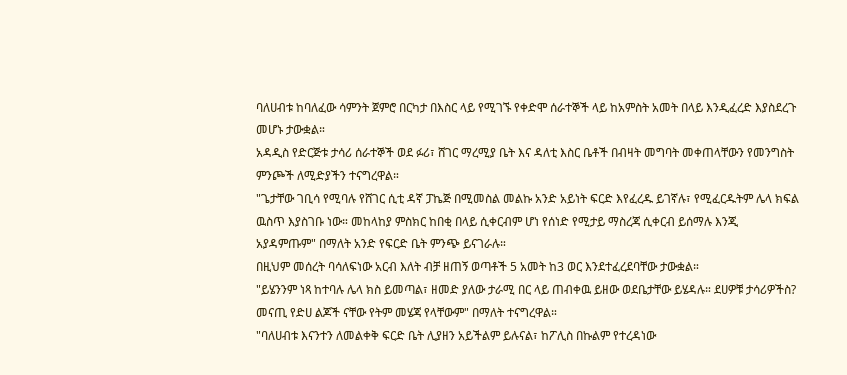ባለሀብቱ ከባለፈው ሳምንት ጀምሮ በርካታ በእስር ላይ የሚገኙ የቀድሞ ሰራተኞች ላይ ከአምስት አመት በላይ እንዲፈረድ እያስደረጉ መሆኑ ታውቋል።
አዳዲስ የድርጅቱ ታሳሪ ሰራተኞች ወደ ፉሪ፣ ሸገር ማረሚያ ቤት እና ዳለቲ እስር ቤቶች በብዛት መግባት መቀጠላቸውን የመንግስት ምንጮች ለሚድያችን ተናግረዋል።
"ጌታቸው ገቢሳ የሚባሉ የሸገር ሲቲ ዳኛ ፓኬጅ በሚመስል መልኩ አንድ አይነት ፍርድ እየፈረዱ ይገኛሉ፣ የሚፈርዱትም ሌላ ክፍል ዉስጥ እያስገቡ ነው። መከላከያ ምስክር ከበቂ በላይ ሲቀርብም ሆነ የሰነድ የሚታይ ማስረጃ ሲቀርብ ይሰማሉ እንጂ አያዳምጡም" በማለት አንድ የፍርድ ቤት ምንጭ ይናገራሉ።
በዚህም መሰረት ባሳለፍነው አርብ እለት ብቻ ዘጠኝ ወጣቶች 5 አመት ከ3 ወር እንደተፈረደባቸው ታውቋል።
"ይሄንንም ነጻ ከተባሉ ሌላ ክስ ይመጣል፣ ዘመድ ያለው ታራሚ በር ላይ ጠብቀዉ ይዘው ወደቤታቸው ይሄዳሉ። ደሀዎቹ ታሳሪዎችስ? መናጢ የድሀ ልጆች ናቸው የትም መሄጃ የላቸውም" በማለት ተናግረዋል።
"ባለሀብቱ እናንተን ለመልቀቅ ፍርድ ቤት ሊያዘን አይችልም ይሉናል፣ ከፖሊስ በኩልም የተረዳነው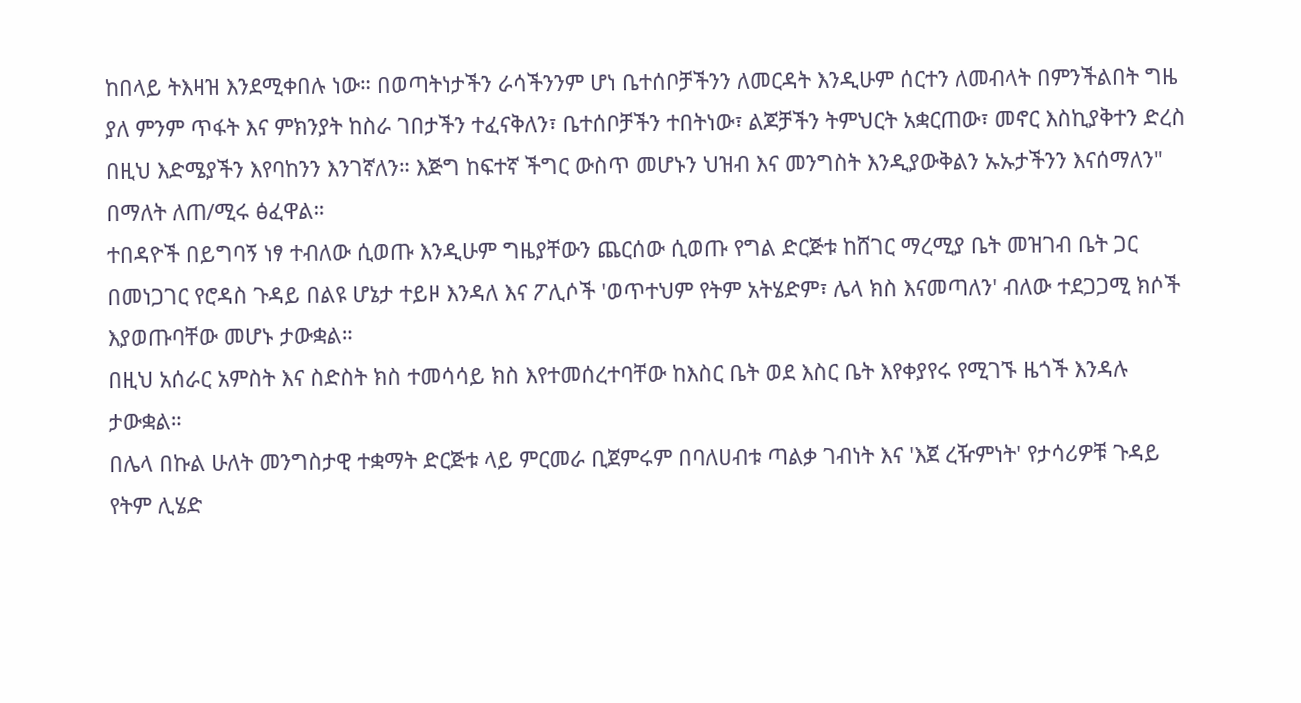ከበላይ ትእዛዝ እንደሚቀበሉ ነው። በወጣትነታችን ራሳችንንም ሆነ ቤተሰቦቻችንን ለመርዳት እንዲሁም ሰርተን ለመብላት በምንችልበት ግዜ ያለ ምንም ጥፋት እና ምክንያት ከስራ ገበታችን ተፈናቅለን፣ ቤተሰቦቻችን ተበትነው፣ ልጆቻችን ትምህርት አቋርጠው፣ መኖር እስኪያቅተን ድረስ በዚህ እድሜያችን እየባከንን እንገኛለን። እጅግ ከፍተኛ ችግር ውስጥ መሆኑን ህዝብ እና መንግስት እንዲያውቅልን ኡኡታችንን እናሰማለን" በማለት ለጠ/ሚሩ ፅፈዋል።
ተበዳዮች በይግባኝ ነፃ ተብለው ሲወጡ እንዲሁም ግዜያቸውን ጨርሰው ሲወጡ የግል ድርጅቱ ከሸገር ማረሚያ ቤት መዝገብ ቤት ጋር በመነጋገር የሮዳስ ጉዳይ በልዩ ሆኔታ ተይዞ እንዳለ እና ፖሊሶች 'ወጥተህም የትም አትሄድም፣ ሌላ ክስ እናመጣለን' ብለው ተደጋጋሚ ክሶች እያወጡባቸው መሆኑ ታውቋል።
በዚህ አሰራር አምስት እና ስድስት ክስ ተመሳሳይ ክስ እየተመሰረተባቸው ከእስር ቤት ወደ እስር ቤት እየቀያየሩ የሚገኙ ዜጎች እንዳሉ ታውቋል።
በሌላ በኩል ሁለት መንግስታዊ ተቋማት ድርጅቱ ላይ ምርመራ ቢጀምሩም በባለሀብቱ ጣልቃ ገብነት እና 'እጀ ረዥምነት' የታሳሪዎቹ ጉዳይ የትም ሊሄድ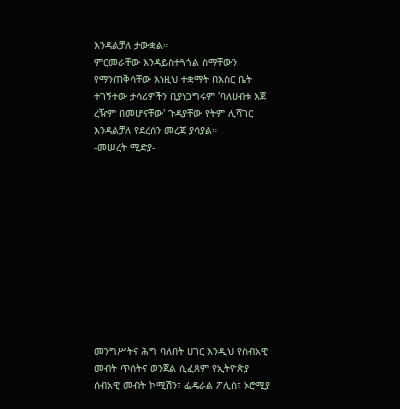እንዳልቻለ ታውቋል።
ምርመራቸው እንዳይስተጓጎል ስማቸውን የማንጠቅሳቸው እነዚህ ተቋማት በእስር ቤት ተገኝተው ታሳሪዎችን ቢያነጋግሩም 'ባለሀብቱ እጀ ረዥም በመሆናቸው' ጉዳያቸው የትም ሊሻገር እንዳልቻለ የደረሰን መረጃ ያሳያል።
-መሠረት ሚድያ-











መንግሥትና ሕግ ባለበት ሀገር እንዲህ የስብአዊ መብት ጥሰትና ወንጀል ሲፈጸም የኢትዮጵያ ሰብአዊ መብት ኮሚሽን፣ ፌዴራል ፖሊስ፣ ኦሮሚያ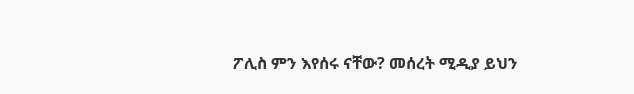ፖሊስ ምን እየሰሩ ናቸው? መሰረት ሚዲያ ይህን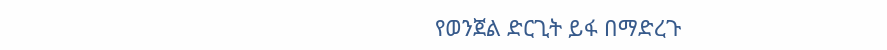የወንጀል ድርጊት ይፋ በማድረጉ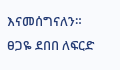እናመሰግናለን።
ፀጋዬ ደበበ ለፍርድ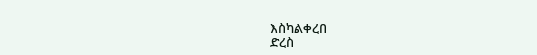እስካልቀረበ
ድረስ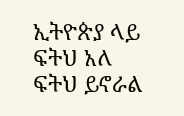ኢትዮጵያ ላይ ፍትህ አለ
ፍትህ ይኖራል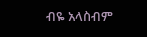ብዬ አላስብም